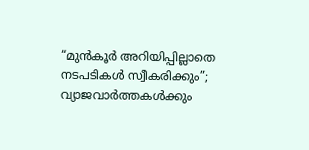“മുൻകൂർ അറിയിപ്പില്ലാതെ നടപടികൾ സ്വീകരിക്കും”; വ്യാജവാർത്തകൾക്കും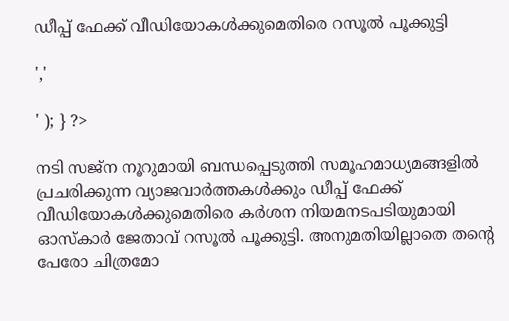ഡീപ്പ് ഫേക്ക് വീഡിയോകൾക്കുമെതിരെ റസൂൽ പൂക്കുട്ടി

','

' ); } ?>

നടി സജ്ന നൂറുമായി ബന്ധപ്പെടുത്തി സമൂഹമാധ്യമങ്ങളിൽ പ്രചരിക്കുന്ന വ്യാജവാർത്തകൾക്കും ഡീപ്പ് ഫേക്ക് വീഡിയോകൾക്കുമെതിരെ കർശന നിയമനടപടിയുമായി ഓസ്കാർ ജേതാവ് റസൂൽ പൂക്കുട്ടി. അനുമതിയില്ലാതെ തന്റെ പേരോ ചിത്രമോ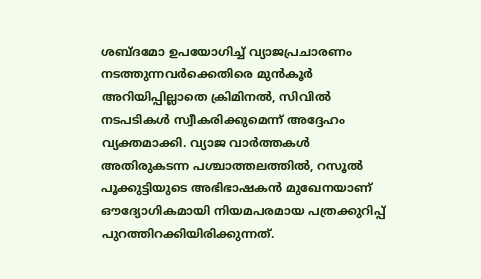ശബ്ദമോ ഉപയോഗിച്ച് വ്യാജപ്രചാരണം നടത്തുന്നവർക്കെതിരെ മുൻകൂർ അറിയിപ്പില്ലാതെ ക്രിമിനൽ, സിവിൽ നടപടികൾ സ്വീകരിക്കുമെന്ന് അദ്ദേഹം വ്യക്തമാക്കി. വ്യാജ വാർത്തകൾ അതിരുകടന്ന പശ്ചാത്തലത്തിൽ, റസൂൽ പൂക്കുട്ടിയുടെ അഭിഭാഷകൻ മുഖേനയാണ് ഔദ്യോഗികമായി നിയമപരമായ പത്രക്കുറിപ്പ് പുറത്തിറക്കിയിരിക്കുന്നത്.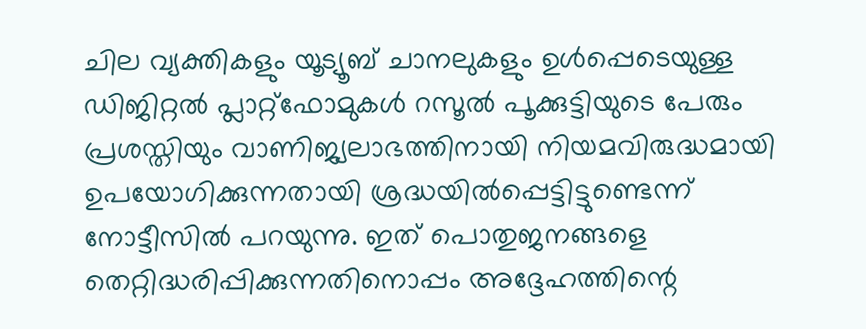ചില വ്യക്തികളും യൂട്യൂബ് ചാനലുകളും ഉൾപ്പെടെയുള്ള ഡിജിറ്റൽ പ്ലാറ്റ്‌ഫോമുകൾ റസൂൽ പൂക്കുട്ടിയുടെ പേരും പ്രശസ്തിയും വാണിജ്യലാഭത്തിനായി നിയമവിരുദ്ധമായി ഉപയോഗിക്കുന്നതായി ശ്രദ്ധയിൽപ്പെട്ടിട്ടുണ്ടെന്ന് നോട്ടീസിൽ പറയുന്നു. ഇത് പൊതുജനങ്ങളെ തെറ്റിദ്ധരിപ്പിക്കുന്നതിനൊപ്പം അദ്ദേഹത്തിന്റെ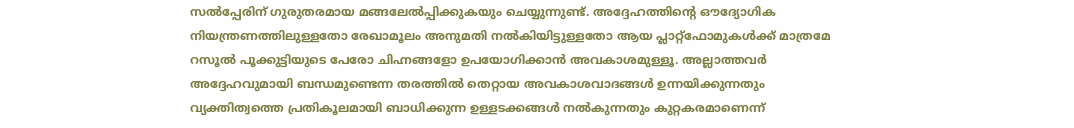സൽപ്പേരിന് ഗുരുതരമായ മങ്ങലേൽപ്പിക്കുകയും ചെയ്യുന്നുണ്ട്. അദ്ദേഹത്തിന്റെ ഔദ്യോഗിക നിയന്ത്രണത്തിലുള്ളതോ രേഖാമൂലം അനുമതി നൽകിയിട്ടുള്ളതോ ആയ പ്ലാറ്റ്‌ഫോമുകൾക്ക് മാത്രമേ റസൂൽ പൂക്കുട്ടിയുടെ പേരോ ചിഹ്നങ്ങളോ ഉപയോഗിക്കാൻ അവകാശമുള്ളൂ. അല്ലാത്തവർ അദ്ദേഹവുമായി ബന്ധമുണ്ടെന്ന തരത്തിൽ തെറ്റായ അവകാശവാദങ്ങൾ ഉന്നയിക്കുന്നതും വ്യക്തിത്വത്തെ പ്രതികൂലമായി ബാധിക്കുന്ന ഉള്ളടക്കങ്ങൾ നൽകുന്നതും കുറ്റകരമാണെന്ന്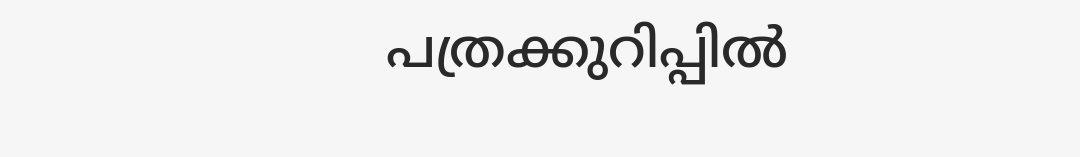പത്രക്കുറിപ്പിൽ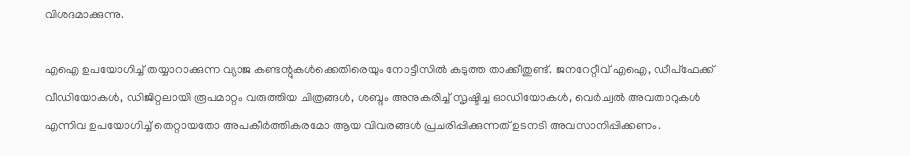വിശദമാക്കുന്നു.

എഐ ഉപയോഗിച്ച് തയ്യാറാക്കുന്ന വ്യാജ കണ്ടന്റുകൾക്കെതിരെയും നോട്ടീസിൽ കടുത്ത താക്കീതുണ്ട്. ജനറേറ്റീവ് എഐ, ഡീപ്‌ഫേക്ക് വീഡിയോകൾ, ഡിജിറ്റലായി രൂപമാറ്റം വരുത്തിയ ചിത്രങ്ങൾ, ശബ്ദം അനുകരിച്ച് സൃഷ്ടിച്ച ഓഡിയോകൾ, വെർച്വൽ അവതാറുകൾ എന്നിവ ഉപയോഗിച്ച് തെറ്റായതോ അപകീർത്തികരമോ ആയ വിവരങ്ങൾ പ്രചരിപ്പിക്കുന്നത് ഉടനടി അവസാനിപ്പിക്കണം.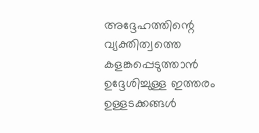അദ്ദേഹത്തിന്റെ വ്യക്തിത്വത്തെ കളങ്കപ്പെടുത്താൻ ഉദ്ദേശിച്ചുള്ള ഇത്തരം ഉള്ളടക്കങ്ങൾ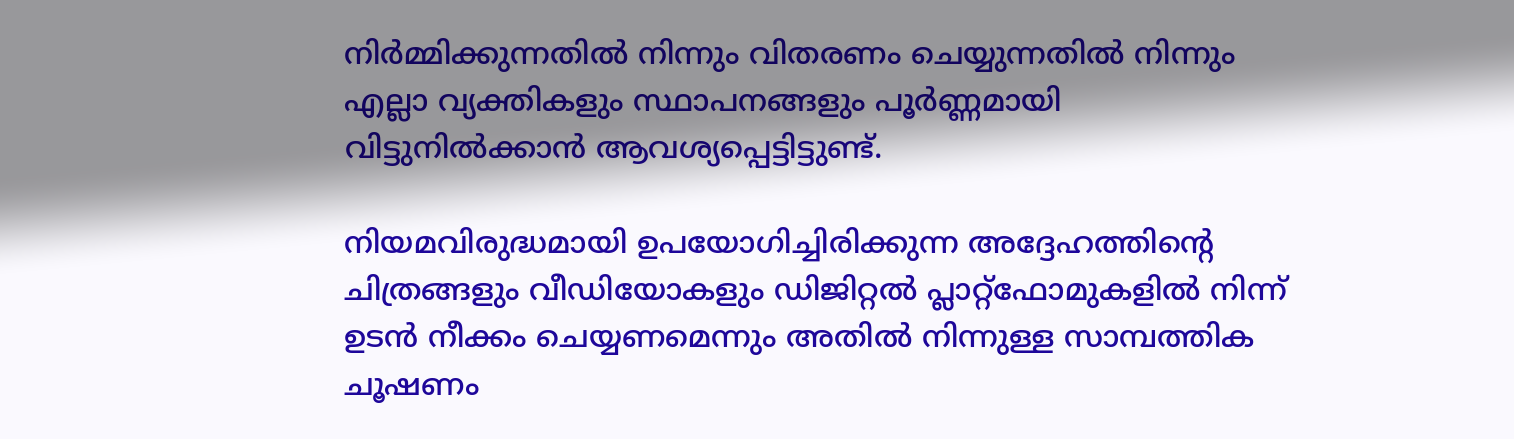നിർമ്മിക്കുന്നതിൽ നിന്നും വിതരണം ചെയ്യുന്നതിൽ നിന്നും എല്ലാ വ്യക്തികളും സ്ഥാപനങ്ങളും പൂർണ്ണമായി വിട്ടുനിൽക്കാൻ ആവശ്യപ്പെട്ടിട്ടുണ്ട്.

നിയമവിരുദ്ധമായി ഉപയോഗിച്ചിരിക്കുന്ന അദ്ദേഹത്തിന്റെ ചിത്രങ്ങളും വീഡിയോകളും ഡിജിറ്റൽ പ്ലാറ്റ്‌ഫോമുകളിൽ നിന്ന് ഉടൻ നീക്കം ചെയ്യണമെന്നും അതിൽ നിന്നുള്ള സാമ്പത്തിക ചൂഷണം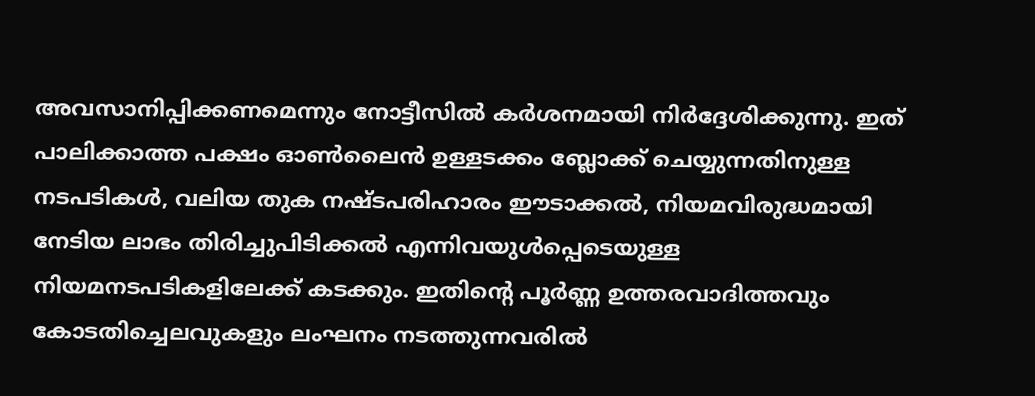അവസാനിപ്പിക്കണമെന്നും നോട്ടീസിൽ കർശനമായി നിർദ്ദേശിക്കുന്നു. ഇത് പാലിക്കാത്ത പക്ഷം ഓൺലൈൻ ഉള്ളടക്കം ബ്ലോക്ക് ചെയ്യുന്നതിനുള്ള നടപടികൾ, വലിയ തുക നഷ്ടപരിഹാരം ഈടാക്കൽ, നിയമവിരുദ്ധമായി നേടിയ ലാഭം തിരിച്ചുപിടിക്കൽ എന്നിവയുൾപ്പെടെയുള്ള നിയമനടപടികളിലേക്ക് കടക്കും. ഇതിന്റെ പൂർണ്ണ ഉത്തരവാദിത്തവും കോടതിച്ചെലവുകളും ലംഘനം നടത്തുന്നവരിൽ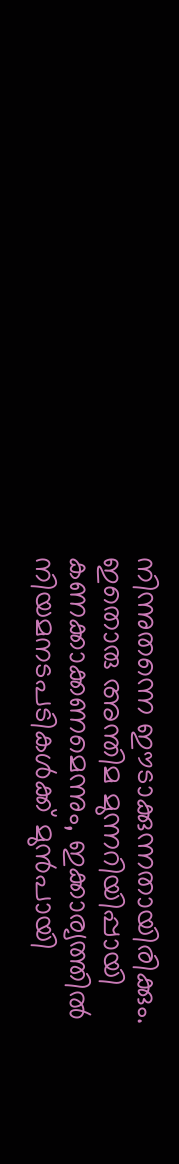നിന്നുതന്നെ ഈടാക്കുന്നതായിരിക്കും. ഇതൊരു അന്തിമ മുന്നറിയിപ്പായി കണക്കാക്കണമെന്നും, ഇക്കാര്യത്തിൽ നിയമനടപടികൾക്ക് മുൻപായി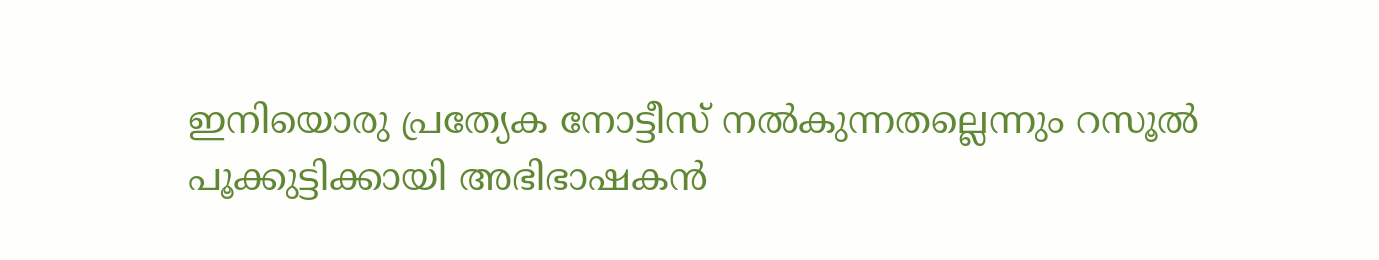ഇനിയൊരു പ്രത്യേക നോട്ടീസ് നൽകുന്നതല്ലെന്നും റസൂൽ പൂക്കുട്ടിക്കായി അഭിഭാഷകൻ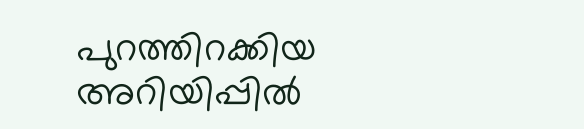പുറത്തിറക്കിയ അറിയിപ്പിൽ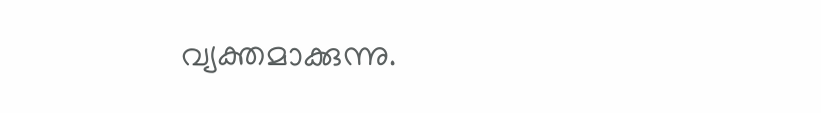വ്യക്തമാക്കുന്നു.